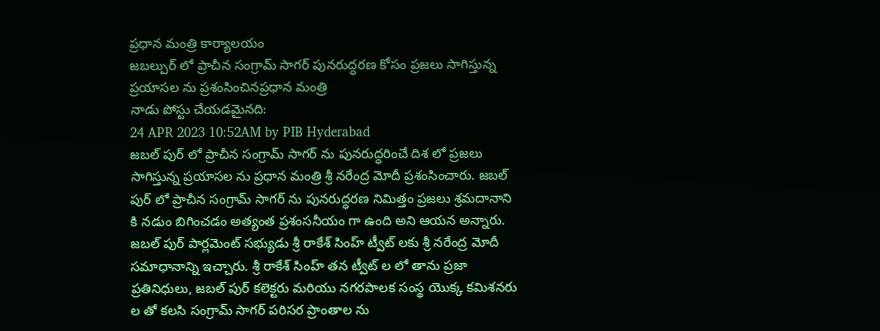ప్రధాన మంత్రి కార్యాలయం
జబల్పుర్ లో ప్రాచీన సంగ్రామ్ సాగర్ పునరుద్ధరణ కోసం ప్రజలు సాగిస్తున్న ప్రయాసల ను ప్రశంసించినప్రధాన మంత్రి
నాడు పోస్టు చేయడమైనది:
24 APR 2023 10:52AM by PIB Hyderabad
జబల్ పుర్ లో ప్రాచీన సంగ్రామ్ సాగర్ ను పునరుద్ధరించే దిశ లో ప్రజలు సాగిస్తున్న ప్రయాసల ను ప్రధాన మంత్రి శ్రీ నరేంద్ర మోదీ ప్రశంసించారు. జబల్ పుర్ లో ప్రాచీన సంగ్రామ్ సాగర్ ను పునరుద్ధరణ నిమిత్తం ప్రజలు శ్రమదానాని కి నడుం బిగించడం అత్యంత ప్రశంసనీయం గా ఉంది అని ఆయన అన్నారు. జబల్ పుర్ పార్లమెంట్ సభ్యుడు శ్రీ రాకేశ్ సింహ్ ట్వీట్ లకు శ్రీ నరేంద్ర మోదీ సమాధానాన్ని ఇచ్చారు. శ్రీ రాకేశ్ సింహ్ తన ట్వీట్ ల లో తాను ప్రజా ప్రతినిధులు, జబల్ పుర్ కలెక్టరు మరియు నగరపాలక సంస్థ యొక్క కమిశనరు ల తో కలసి సంగ్రామ్ సాగర్ పరిసర ప్రాంతాల ను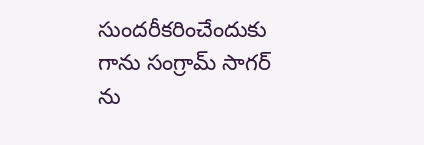సుందరీకరించేందుకు గాను సంగ్రామ్ సాగర్ ను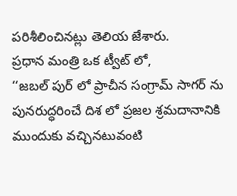పరిశీలించినట్లు తెలియ జేశారు.
ప్రధాన మంత్రి ఒక ట్వీట్ లో,
‘‘జబల్ పుర్ లో ప్రాచీన సంగ్రామ్ సాగర్ ను పునరుద్ధరించే దిశ లో ప్రజల శ్రమదానానికి ముందుకు వచ్చినటువంటి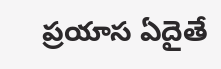ప్రయాస ఏదైతే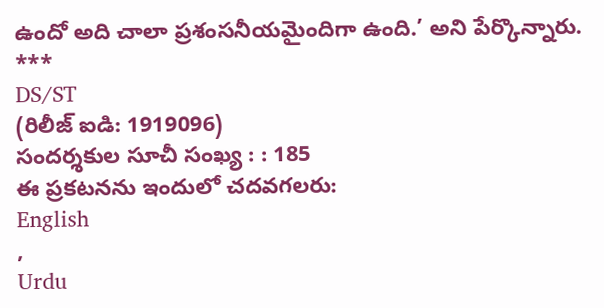ఉందో అది చాలా ప్రశంసనీయమైందిగా ఉంది.’ అని పేర్కొన్నారు.
***
DS/ST
(రిలీజ్ ఐడి: 1919096)
సందర్శకుల సూచీ సంఖ్య : : 185
ఈ ప్రకటనను ఇందులో చదవగలరు:
English
,
Urdu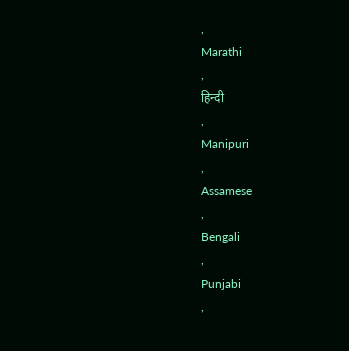,
Marathi
,
हिन्दी
,
Manipuri
,
Assamese
,
Bengali
,
Punjabi
,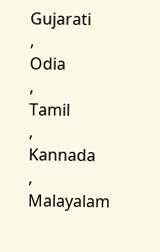Gujarati
,
Odia
,
Tamil
,
Kannada
,
Malayalam